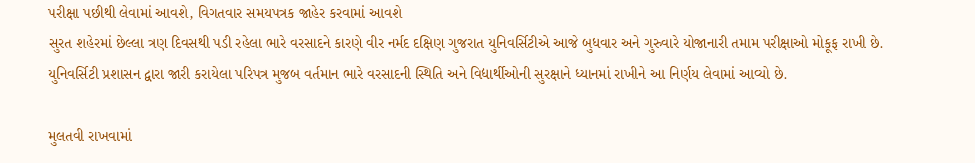પરીક્ષા પછીથી લેવામાં આવશે, વિગતવાર સમયપત્રક જાહેર કરવામાં આવશે
સુરત શહેરમાં છેલ્લા ત્રણ દિવસથી પડી રહેલા ભારે વરસાદને કારણે વીર નર્મદ દક્ષિણ ગુજરાત યુનિવર્સિટીએ આજે બુધવાર અને ગુરુવારે યોજાનારી તમામ પરીક્ષાઓ મોકૂફ રાખી છે. યુનિવર્સિટી પ્રશાસન દ્વારા જારી કરાયેલા પરિપત્ર મુજબ વર્તમાન ભારે વરસાદની સ્થિતિ અને વિદ્યાર્થીઓની સુરક્ષાને ધ્યાનમાં રાખીને આ નિર્ણય લેવામાં આવ્યો છે.

મુલતવી રાખવામાં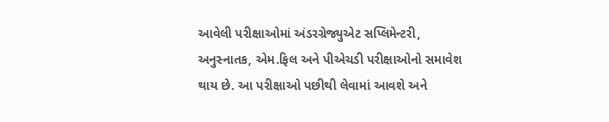આવેલી પરીક્ષાઓમાં અંડરગ્રેજ્યુએટ સપ્લિમેન્ટરી, અનુસ્નાતક, એમ.ફિલ અને પીએચડી પરીક્ષાઓનો સમાવેશ થાય છે. આ પરીક્ષાઓ પછીથી લેવામાં આવશે અને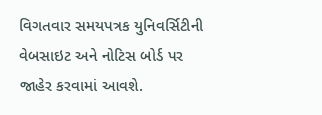વિગતવાર સમયપત્રક યુનિવર્સિટીની વેબસાઇટ અને નોટિસ બોર્ડ પર જાહેર કરવામાં આવશે.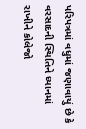પરિપત્રમાં વધુમાં જણાવાયું છે કે વરસાદની સ્થિતિને ધ્યાનમાં રાખીને કોલેજો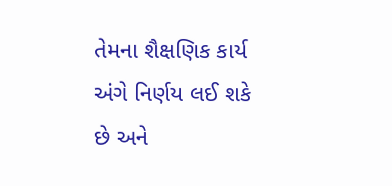તેમના શૈક્ષણિક કાર્ય અંગે નિર્ણય લઈ શકે છે અને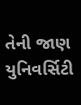તેની જાણ યુનિવર્સિટી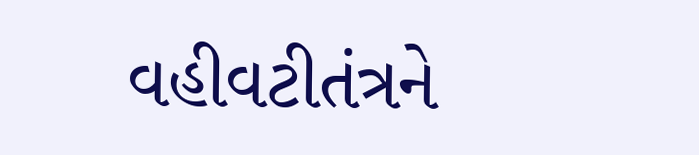વહીવટીતંત્રને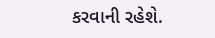કરવાની રહેશે.